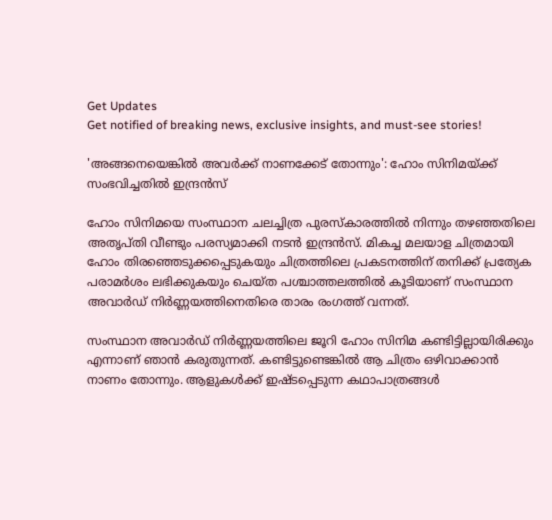Get Updates
Get notified of breaking news, exclusive insights, and must-see stories!

'അങ്ങനെയെങ്കില്‍ അവർക്ക് നാണക്കേട് തോന്നും': ഹോം സിനിമയ്ക്ക് സംഭവിച്ചതില്‍ ഇന്ദ്രന്‍സ്

ഹോം സിനിമയെ സംസ്ഥാന ചലച്ചിത്ര പുരസ്കാരത്തില്‍ നിന്നും തഴഞ്ഞതിലെ അതൃപ്തി വീണ്ടും പരസ്യമാക്കി നടന്‍ ഇന്ദ്രന്‍സ്. മികച്ച മലയാള ചിത്രമായി ഹോം തിരഞ്ഞെടുക്കപ്പെടുകയും ചിത്രത്തിലെ പ്രകടനത്തിന് തനിക്ക് പ്രത്യേക പരാമർശം ലഭിക്കുകയും ചെയ്ത പശ്ചാത്തലത്തില്‍ കൂടിയാണ് സംസ്ഥാന അവാർഡ് നിർണ്ണയത്തിനെതിരെ താരം രംഗത്ത് വന്നത്.

സംസ്ഥാന അവാർഡ് നിർണ്ണയത്തിലെ ജൂറി ഹോം സിനിമ കണ്ടിട്ടില്ലായിരിക്കും എന്നാണ് ഞാന്‍ കരുതുന്നത്. കണ്ടിട്ടുണ്ടെങ്കില്‍ ആ ചിത്രം ഒഴിവാക്കാന്‍ നാണം തോന്നും. ആളുകള്‍ക്ക് ഇഷ്ടപ്പെടുന്ന കഥാപാത്രങ്ങള്‍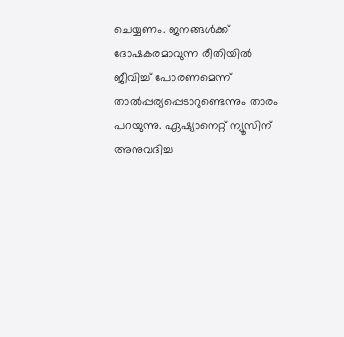ചെയ്യണം. ജനങ്ങള്‍ക്ക് ദോഷകരമാവുന്ന രീതിയില്‍ ജീവിച്ച് പോരണമെന്ന് താല്‍പ്പര്യപ്പെടാറുണ്ടെന്നും താരം പറയുന്നു. ഏഷ്യാനെറ്റ് ന്യൂസിന് അനുവദിച്ച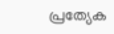പ്രത്യേക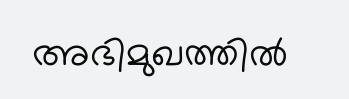അഭിമുഖത്തില്‍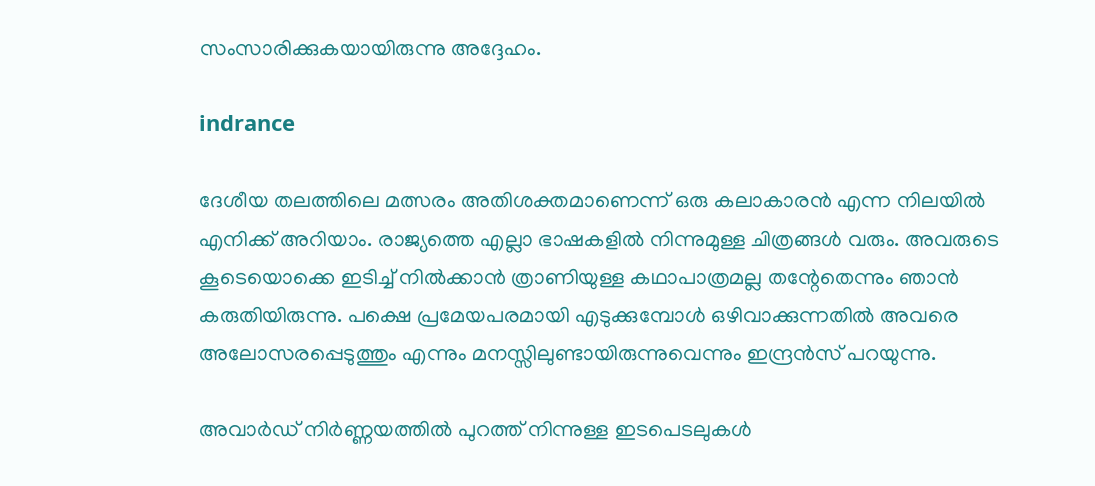സംസാരിക്കുകയായിരുന്നു അദ്ദേഹം.

indrance

ദേശീയ തലത്തിലെ മത്സരം അതിശക്തമാണെന്ന് ഒരു കലാകാരന്‍ എന്ന നിലയില്‍ എനിക്ക് അറിയാം. രാജ്യത്തെ എല്ലാ ഭാഷകളില്‍ നിന്നുമുള്ള ചിത്രങ്ങള്‍ വരും. അവരുടെ കൂടെയൊക്കെ ഇടിച്ച് നില്‍ക്കാന്‍ ത്രാണിയുള്ള കഥാപാത്രമല്ല തന്റേതെന്നും ഞാന്‍ കരുതിയിരുന്നു. പക്ഷെ പ്രമേയപരമായി എടുക്കുമ്പോള്‍ ഒഴിവാക്കുന്നതില്‍ അവരെ അലോസരപ്പെടുത്തും എന്നും മനസ്സിലുണ്ടായിരുന്നുവെന്നും ഇന്ദ്രന്‍സ് പറയുന്നു.

അവാർഡ് നിർണ്ണയത്തില്‍ പുറത്ത് നിന്നുള്ള ഇടപെടലുകള്‍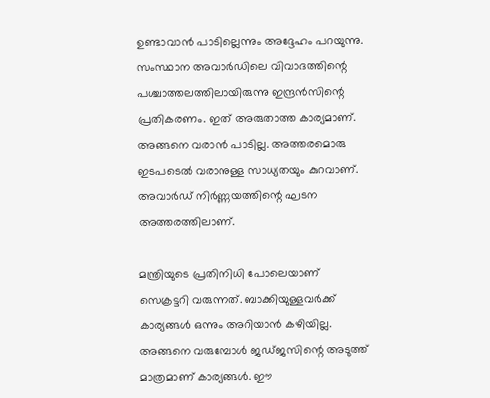ഉണ്ടാവാന്‍ പാടില്ലെന്നും അദ്ദേഹം പറയുന്നു. സംസ്ഥാന അവാർഡിലെ വിവാദത്തിന്റെ പശ്ചാത്തലത്തിലായിരുന്നു ഇന്ദ്രന്‍സിന്റെ പ്രതികരണം. ഇത് അരുതാത്ത കാര്യമാണ്. അങ്ങനെ വരാന്‍ പാടില്ല. അത്തരമൊരു ഇടപടെല്‍ വരാനുള്ള സാധ്യതയും കുറവാണ്. അവാർഡ് നിർണ്ണയത്തിന്റെ ഘടന അത്തരത്തിലാണ്.

മന്ത്രിയുടെ പ്രതിനിധി പോലെയാണ് സെക്രട്ടറി വരുന്നത്. ബാക്കിയുള്ളവർക്ക് കാര്യങ്ങള്‍ ഒന്നും അറിയാന്‍ കഴിയില്ല. അങ്ങനെ വരുമ്പോള്‍ ജഡ്ജസിന്റെ അടുത്ത് മാത്രമാണ് കാര്യങ്ങള്‍. ഈ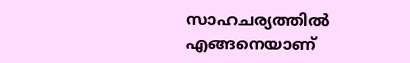സാഹചര്യത്തില്‍ എങ്ങനെയാണ്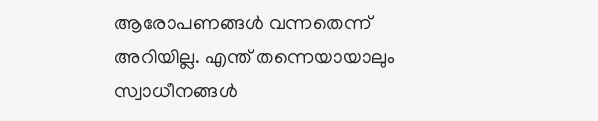ആരോപണങ്ങള്‍ വന്നതെന്ന് അറിയില്ല. എന്ത് തന്നെയായാലും സ്വാധീനങ്ങള്‍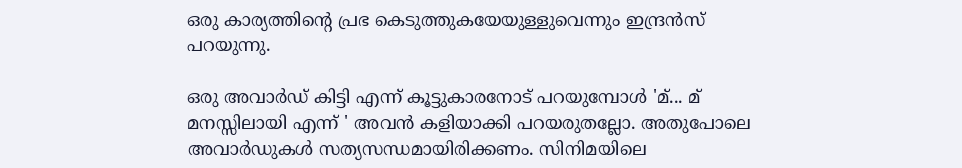ഒരു കാര്യത്തിന്റെ പ്രഭ കെടുത്തുകയേയുള്ളുവെന്നും ഇന്ദ്രന്‍സ് പറയുന്നു.

ഒരു അവാർഡ് കിട്ടി എന്ന് കൂട്ടുകാരനോട് പറയുമ്പോള്‍ 'മ്... മ് മനസ്സിലായി എന്ന് ' അവന്‍ കളിയാക്കി പറയരുതല്ലോ. അതുപോലെ അവാർഡുകള്‍ സത്യസന്ധമായിരിക്കണം. സിനിമയിലെ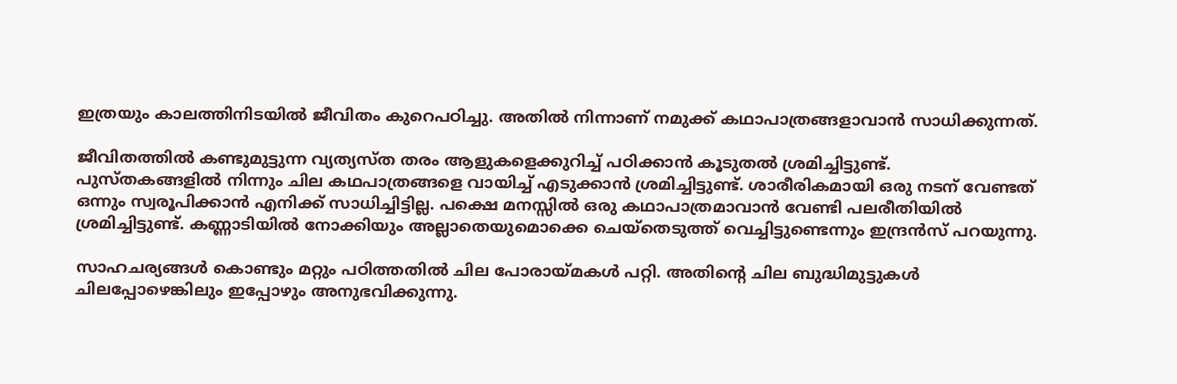ഇത്രയും കാലത്തിനിടയില്‍ ജീവിതം കുറെപഠിച്ചു. അതില്‍ നിന്നാണ് നമുക്ക് കഥാപാത്രങ്ങളാവാന്‍ സാധിക്കുന്നത്.

ജീവിതത്തില്‍ കണ്ടുമുട്ടുന്ന വ്യത്യസ്ത തരം ആളുകളെക്കുറിച്ച് പഠിക്കാന്‍ കൂടുതല്‍ ശ്രമിച്ചിട്ടുണ്ട്. പുസ്തകങ്ങളില്‍ നിന്നും ചില കഥപാത്രങ്ങളെ വായിച്ച് എടുക്കാന്‍ ശ്രമിച്ചിട്ടുണ്ട്. ശാരീരികമായി ഒരു നടന് വേണ്ടത് ഒന്നും സ്വരൂപിക്കാന്‍ എനിക്ക് സാധിച്ചിട്ടില്ല. പക്ഷെ മനസ്സില്‍ ഒരു കഥാപാത്രമാവാന്‍ വേണ്ടി പലരീതിയില്‍ ശ്രമിച്ചിട്ടുണ്ട്. കണ്ണാടിയില്‍ നോക്കിയും അല്ലാതെയുമൊക്കെ ചെയ്തെടുത്ത് വെച്ചിട്ടുണ്ടെന്നും ഇന്ദ്രന്‍സ് പറയുന്നു.

സാഹചര്യങ്ങള്‍ കൊണ്ടും മറ്റും പഠിത്തതില്‍ ചില പോരായ്മകള്‍ പറ്റി. അതിന്റെ ചില ബുദ്ധിമുട്ടുകള്‍ ചിലപ്പോഴെങ്കിലും ഇപ്പോഴും അനുഭവിക്കുന്നു.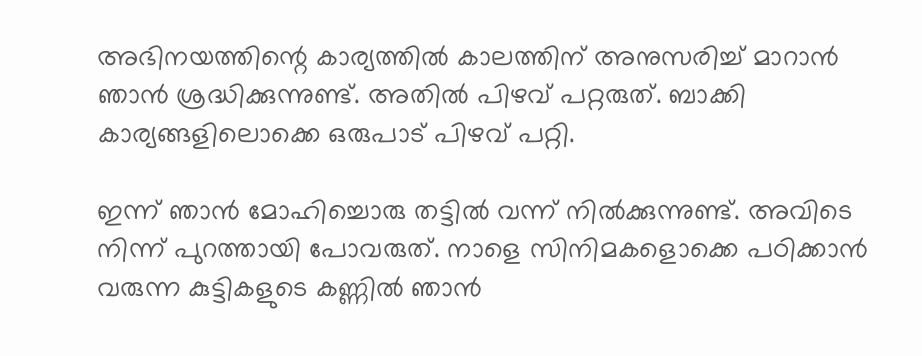അഭിനയത്തിന്റെ കാര്യത്തില്‍ കാലത്തിന് അനുസരിച്ച് മാറാന്‍ ഞാന്‍ ശ്രദ്ധിക്കുന്നുണ്ട്. അതില്‍ പിഴവ് പറ്റരുത്. ബാക്കി കാര്യങ്ങളിലൊക്കെ ഒരുപാട് പിഴവ് പറ്റി.

ഇന്ന് ഞാന്‍ മോഹിച്ചൊരു തട്ടില്‍ വന്ന് നില്‍ക്കുന്നുണ്ട്. അവിടെ നിന്ന് പുറത്തായി പോവരുത്. നാളെ സിനിമകളൊക്കെ പഠിക്കാന്‍ വരുന്ന കുട്ടികളുടെ കണ്ണില്‍ ഞാന്‍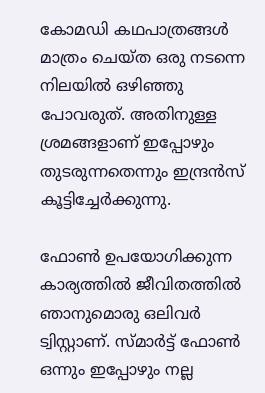കോമഡി കഥപാത്രങ്ങള്‍ മാത്രം ചെയ്ത ഒരു നടന്നെ നിലയില്‍ ഒഴിഞ്ഞു പോവരുത്. അതിനുള്ള ശ്രമങ്ങളാണ് ഇപ്പോഴും തുടരുന്നതെന്നും ഇന്ദ്രന്‍സ് കൂട്ടിച്ചേർക്കുന്നു.

ഫോണ്‍ ഉപയോഗിക്കുന്ന കാര്യത്തില്‍ ജീവിതത്തില്‍ ഞാനുമൊരു ഒലിവർ ട്വിസ്റ്റാണ്. സ്മാർട്ട് ഫോണ്‍ ഒന്നും ഇപ്പോഴും നല്ല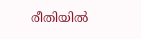രീതിയില്‍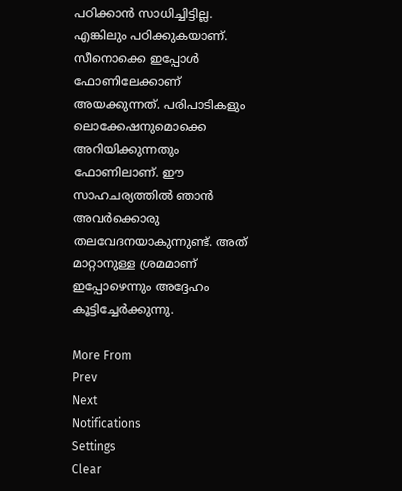പഠിക്കാന്‍ സാധിച്ചിട്ടില്ല. എങ്കിലും പഠിക്കുകയാണ്. സീനൊക്കെ ഇപ്പോള്‍ ഫോണിലേക്കാണ് അയക്കുന്നത്. പരിപാടികളും ലൊക്കേഷനുമൊക്കെ അറിയിക്കുന്നതും ഫോണിലാണ്. ഈ സാഹചര്യത്തില്‍ ഞാന്‍ അവർക്കൊരു തലവേദനയാകുന്നുണ്ട്. അത് മാറ്റാനുള്ള ശ്രമമാണ് ഇപ്പോഴെന്നും അദ്ദേഹം കൂട്ടിച്ചേർക്കുന്നു.

More From
Prev
Next
Notifications
Settings
Clear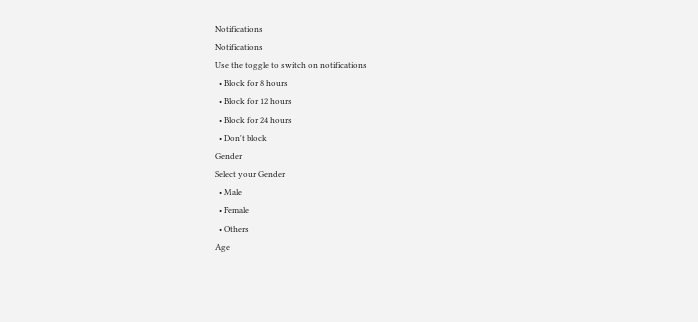Notifications
Notifications
Use the toggle to switch on notifications
  • Block for 8 hours
  • Block for 12 hours
  • Block for 24 hours
  • Don't block
Gender
Select your Gender
  • Male
  • Female
  • Others
Age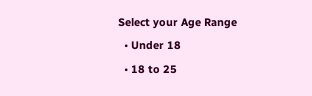Select your Age Range
  • Under 18
  • 18 to 25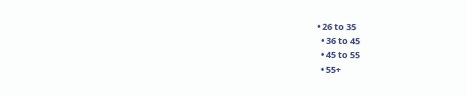• 26 to 35
  • 36 to 45
  • 45 to 55
  • 55+